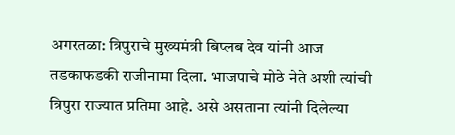अगरतळा: त्रिपुराचे मुख्यमंत्री बिप्लब देव यांनी आज तडकाफडकी राजीनामा दिला. भाजपाचे मोठे नेते अशी त्यांची त्रिपुरा राज्यात प्रतिमा आहे. असे असताना त्यांनी दिलेल्या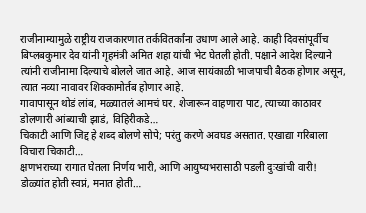राजीनाम्यामुळे राष्ट्रीय राजकारणात तर्कवितर्कांना उधाण आले आहे. काही दिवसांपूर्वीच बिप्लबकुमार देव यांनी गृहमंत्री अमित शहा यांची भेट घेतली होती. पक्षाने आदेश दिल्याने त्यांनी राजीनामा दिल्याचे बोलले जात आहे. आज सायंकाळी भाजपाची बैठक होणार असून, त्यात नव्या नावावर शिक्कामोर्तब होणार आहे.
गावापासून थोडं लांब, मळ्यातलं आमचं घर. शेजारून वाहणारा पाट, त्याच्या काठावर डोलणारी आंब्याची झाडं, विहिरीकडे…
चिकाटी आणि जिद्द हे शब्द बोलणे सोपे; परंतु करणे अवघड असतात. एखाद्या गरिबाला विचारा चिकाटी…
क्षणभराच्या रागात घेतला निर्णय भारी, आणि आयुष्यभरासाठी पडली दुःखांची वारी! डोळ्यांत होती स्वप्नं, मनात होती…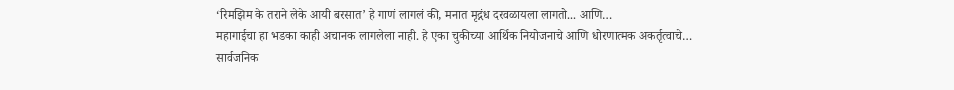‘रिमझिम के तराने लेके आयी बरसात’ हे गाणं लागलं की, मनात मृद्गंध दरवळायला लागतो... आणि…
महागाईचा हा भडका काही अचानक लागलेला नाही. हे एका चुकीच्या आर्थिक नियोजनाचे आणि धोरणात्मक अकर्तृत्वाचे…
सार्वजनिक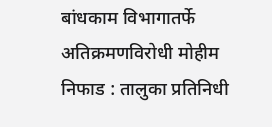बांधकाम विभागातर्फे अतिक्रमणविरोधी मोहीम निफाड : तालुका प्रतिनिधी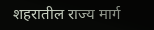शहरातील राज्य मार्ग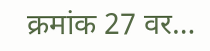क्रमांक 27 वर…